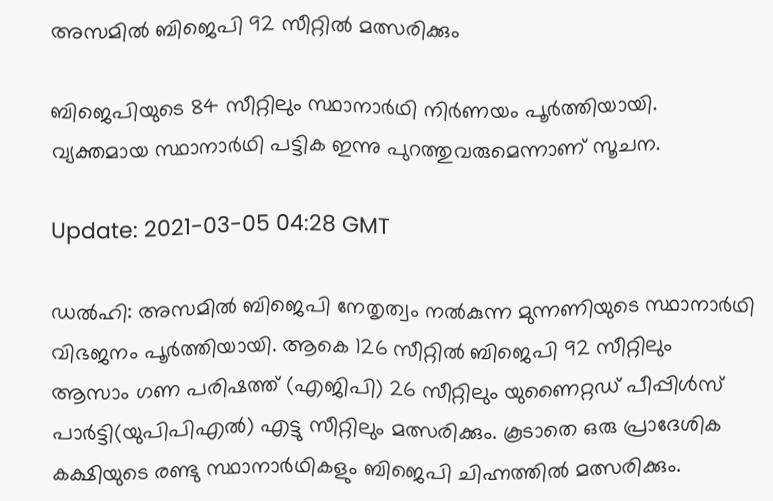അസമില്‍ ബിജെപി 92 സീറ്റില്‍ മത്സരിക്കും

ബിജെപിയുടെ 84 സീറ്റിലും സ്ഥാനാര്‍ഥി നിര്‍ണയം പൂര്‍ത്തിയായി. വ്യക്തമായ സ്ഥാനാര്‍ഥി പട്ടിക ഇന്നു പുറത്തുവരുമെന്നാണ് സൂചന.

Update: 2021-03-05 04:28 GMT

ഡല്‍ഹി: അസമില്‍ ബിജെപി നേതൃത്വം നല്‍കുന്ന മുന്നണിയുടെ സ്ഥാനാര്‍ഥി വിഭജനം പൂര്‍ത്തിയായി. ആകെ 126 സീറ്റില്‍ ബിജെപി 92 സീറ്റിലും ആസാം ഗണ പരിഷത്ത് (എജിപി) 26 സീറ്റിലും യുണൈറ്റഡ് പീപ്പിള്‍സ് പാര്‍ട്ടി(യുപിപിഎല്‍) എട്ടു സീറ്റിലും മത്സരിക്കും. കൂടാതെ ഒരു പ്രാദേശിക കക്ഷിയുടെ രണ്ടു സ്ഥാനാര്‍ഥികളും ബിജെപി ചിഹ്നത്തില്‍ മത്സരിക്കും.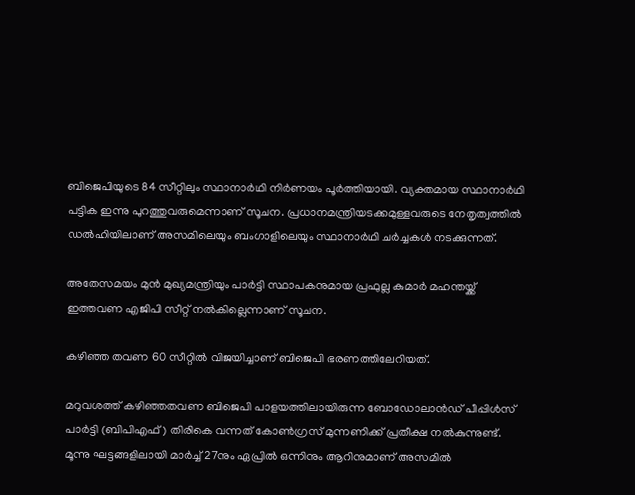ബിജെപിയുടെ 84 സീറ്റിലും സ്ഥാനാര്‍ഥി നിര്‍ണയം പൂര്‍ത്തിയായി. വ്യക്തമായ സ്ഥാനാര്‍ഥി പട്ടിക ഇന്നു പുറത്തുവരുമെന്നാണ് സൂചന. പ്രധാനമന്ത്രിയടക്കമുള്ളവരുടെ നേതൃത്വത്തില്‍ ഡല്‍ഹിയിലാണ് അസമിലെയും ബംഗാളിലെയും സ്ഥാനാര്‍ഥി ചര്‍ച്ചകള്‍ നടക്കുന്നത്.

അതേസമയം മുന്‍ മുഖ്യമന്ത്രിയും പാര്‍ട്ടി സ്ഥാപകനുമായ പ്രഫുല്ല കുമാര്‍ മഹന്തയ്ക്ക് ഇത്തവണ എജിപി സീറ്റ് നല്‍കില്ലെന്നാണ് സൂചന.

കഴിഞ്ഞ തവണ 60 സീറ്റില്‍ വിജയിച്ചാണ് ബിജെപി ഭരണത്തിലേറിയത്.

മറുവശത്ത് കഴിഞ്ഞതവണ ബിജെപി പാളയത്തിലായിരുന്ന ബോഡോലാന്‍ഡ് പീപ്പിള്‍സ് പാര്‍ട്ടി (ബിപിഎഫ്) തിരികെ വന്നത് കോണ്‍ഗ്രസ് മുന്നണിക്ക് പ്രതീക്ഷ നല്‍കുന്നുണ്ട്. മൂന്നു ഘട്ടങ്ങളിലായി മാര്‍ച്ച് 27നും ഏപ്രില്‍ ഒന്നിനും ആറിനുമാണ് അസമില്‍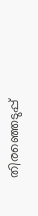തിരഞ്ഞെടുപ്പ്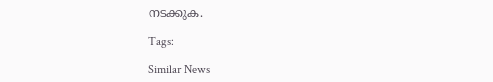നടക്കുക.

Tags:

Similar News